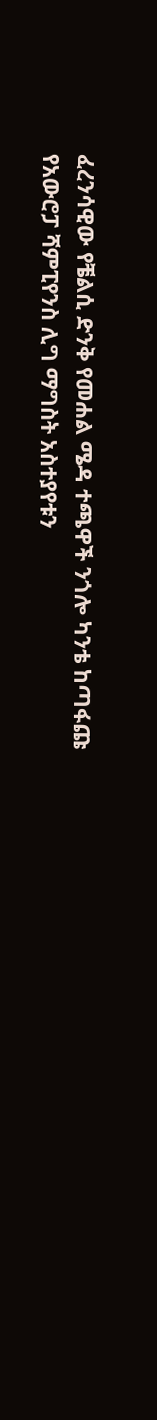ፈረንሳዊው የቼልሲ ድንቅ የመሐል ሜዳ ተጫዋች ንጎሎ ካንቴ ከጣፋጩ የአውሮፓ ሻምፒየንስ ሊግ ማግስት አስተያየቱን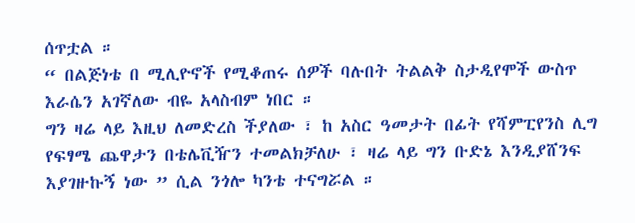ሰጥቷል ።
“ በልጅነቴ በ ሚሊዮኖች የሚቆጠሩ ሰዎች ባሉበት ትልልቅ ስታዲየሞች ውስጥ እራሴን አገኛለው ብዬ አላስብም ነበር ።
ግን ዛሬ ላይ እዚህ ለመድረስ ችያለው ፣ ከ አስር ዓመታት በፊት የሻምፒየንስ ሊግ የፍፃሜ ጨዋታን በቴሌቪዥን ተመልክቻለሁ ፣ ዛሬ ላይ ግን ቡድኔ እንዲያሸንፍ እያገዙኩኝ ነው ” ሲል ንጎሎ ካንቴ ተናግሯል ።